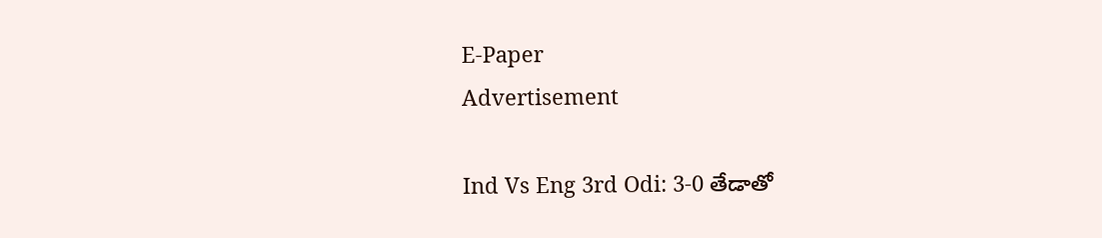E-Paper
Advertisement

Ind Vs Eng 3rd Odi: 3-0 తేడాతో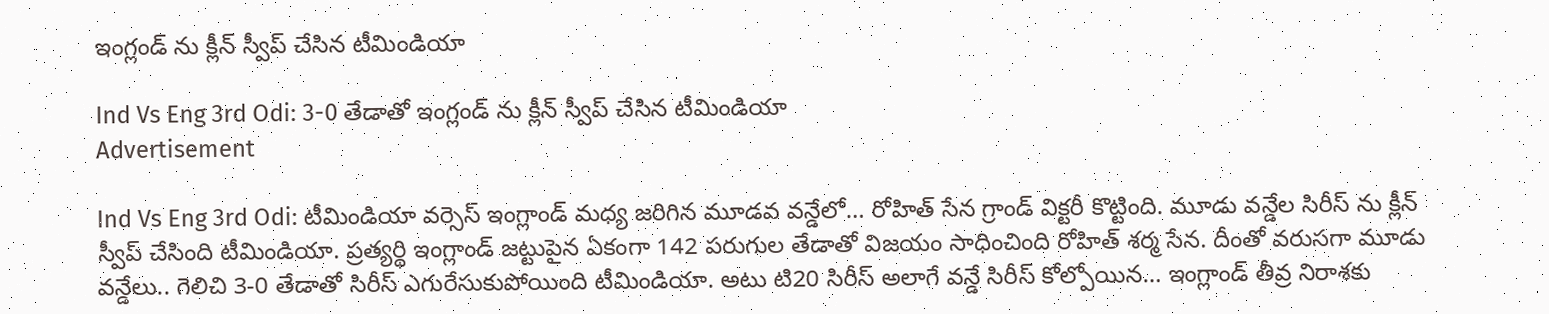ఇంగ్లండ్‌ ను క్లీన్‌ స్వీప్‌ చేసిన టీమిండియా

Ind Vs Eng 3rd Odi: 3-0 తేడాతో ఇంగ్లండ్‌ ను క్లీన్‌ స్వీప్‌ చేసిన టీమిండియా
Advertisement

Ind Vs Eng 3rd Odi: టీమిండియా వర్సెస్ ఇంగ్లాండ్ మధ్య జరిగిన మూడవ వన్డేలో… రోహిత్ సేన గ్రాండ్ విక్టరీ కొట్టింది. మూడు వన్డేల సిరీస్ ను క్లీన్ స్వీప్‌ చేసింది టీమిండియా. ప్రత్యర్థి ఇంగ్లాండ్ జట్టుపైన ఏకంగా 142 పరుగుల తేడాతో విజయం సాధించింది రోహిత్ శర్మ సేన. దీంతో వరుసగా మూడు వన్డేలు.. గెలిచి 3-0 తేడాతో సిరీస్ ఎగురేసుకుపోయింది టీమిండియా. అటు టి20 సిరీస్ అలాగే వన్డే సిరీస్ కోల్పోయిన… ఇంగ్లాండ్ తీవ్ర నిరాశకు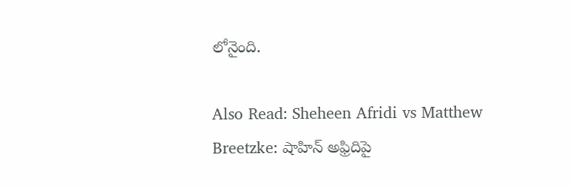లోనైంది.

Also Read: Sheheen Afridi vs Matthew Breetzke: షాహిన్ అఫ్రిదిపై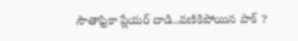సౌతాఫ్రికా ప్లేయర్‌ దాడి..వణికిపోయిన పాక్‌ ?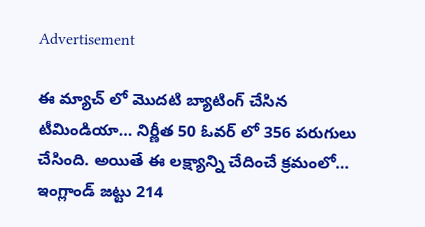Advertisement

ఈ మ్యాచ్ లో మొదటి బ్యాటింగ్ చేసిన టీమిండియా… నిర్ణీత 50 ఓవర్ లో 356 పరుగులు చేసింది. అయితే ఈ లక్ష్యాన్ని చేదించే క్రమంలో… ఇంగ్లాండ్ జట్టు 214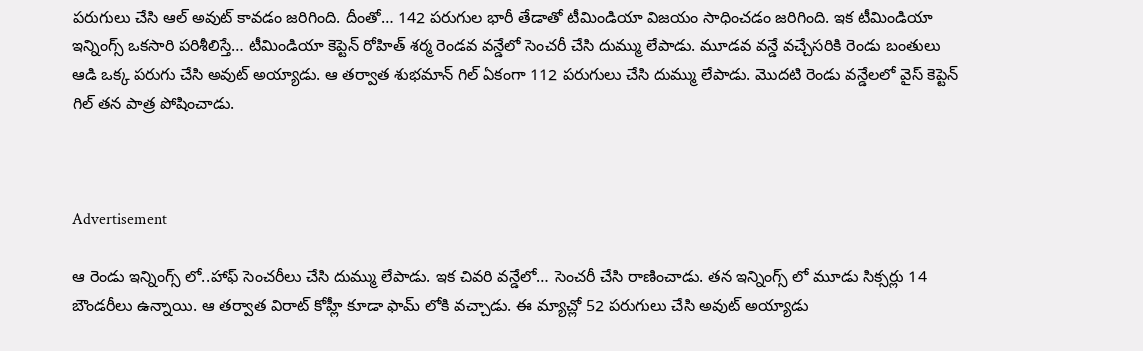పరుగులు చేసి ఆల్ అవుట్ కావడం జరిగింది. దీంతో… 142 పరుగుల భారీ తేడాతో టీమిండియా విజయం సాధించడం జరిగింది. ఇక టీమిండియా ఇన్నింగ్స్ ఒకసారి పరిశీలిస్తే… టీమిండియా కెప్టెన్ రోహిత్ శర్మ రెండవ వన్డేలో సెంచరీ చేసి దుమ్ము లేపాడు. మూడవ వన్డే వచ్చేసరికి రెండు బంతులు ఆడి ఒక్క పరుగు చేసి అవుట్ అయ్యాడు. ఆ తర్వాత శుభమాన్ గిల్ ఏకంగా 112 పరుగులు చేసి దుమ్ము లేపాడు. మొదటి రెండు వన్డేలలో వైస్ కెప్టెన్ గిల్ తన పాత్ర పోషించాడు.



Advertisement

ఆ రెండు ఇన్నింగ్స్ లో..హాఫ్ సెంచరీలు చేసి దుమ్ము లేపాడు. ఇక చివరి వన్డేలో… సెంచరీ చేసి రాణించాడు. తన ఇన్నింగ్స్ లో మూడు సిక్సర్లు 14 బౌండరీలు ఉన్నాయి. ఆ తర్వాత విరాట్ కోహ్లీ కూడా ఫామ్ లోకి వచ్చాడు. ఈ మ్యాచ్లో 52 పరుగులు చేసి అవుట్ అయ్యాడు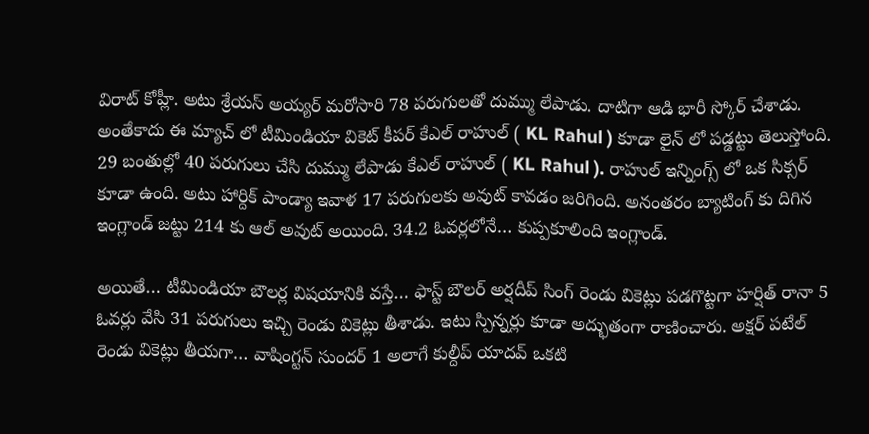విరాట్ కోహ్లీ. అటు శ్రేయస్ అయ్యర్ మరోసారి 78 పరుగులతో దుమ్ము లేపాడు. దాటిగా ఆడి భారీ స్కోర్ చేశాడు. అంతేకాదు ఈ మ్యాచ్ లో టీమిండియా వికెట్ కీపర్ కేఎల్ రాహుల్ ( KL Rahul ) కూడా లైన్ లో పడ్డట్టు తెలుస్తోంది. 29 బంతుల్లో 40 పరుగులు చేసి దుమ్ము లేపాడు కేఎల్ రాహుల్ ( KL Rahul ). రాహుల్‌ ఇన్నింగ్స్‌ లో ఒక సిక్సర్‌ కూడా ఉంది. అటు హార్దిక్ పాండ్యా ఇవాళ 17 పరుగులకు అవుట్ కావడం జరిగింది. అనంతరం బ్యాటింగ్ కు దిగిన ఇంగ్లాండ్ జట్టు 214 కు ఆల్ అవుట్ అయింది. 34.2 ఓవర్లలోనే… కుప్పకూలింది ఇంగ్లాండ్.

అయితే… టీమిండియా బౌలర్ల విషయానికి వస్తే… ఫాస్ట్ బౌలర్ అర్షదీప్ సింగ్ రెండు వికెట్లు పడగొట్టగా హర్షిత్ రానా 5 ఓవర్లు వేసి 31 పరుగులు ఇచ్చి రెండు వికెట్లు తీశాడు. ఇటు స్పిన్నర్లు కూడా అద్భుతంగా రాణించారు. అక్షర్‌ పటేల్ రెండు వికెట్లు తీయగా… వాషింగ్టన్ సుందర్ 1 అలాగే కుల్దీప్ యాదవ్ ఒకటి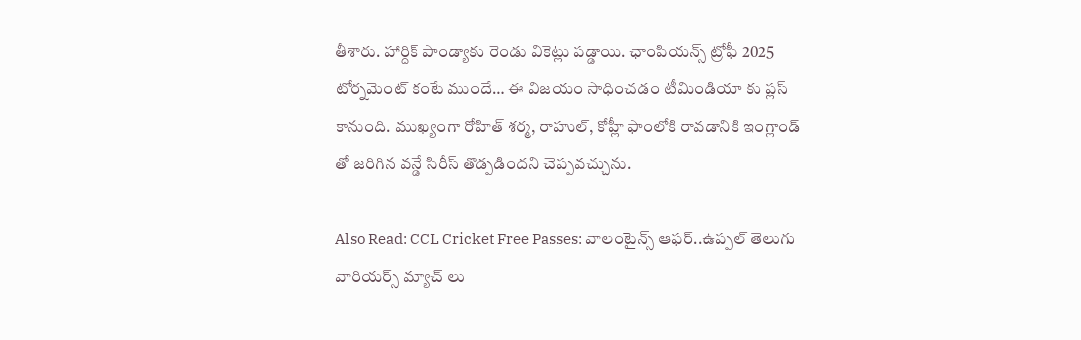తీశారు. హార్దిక్ పాండ్యాకు రెండు వికెట్లు పడ్డాయి. ఛాంపియన్స్‌ ట్రోఫీ 2025 టోర్నమెంట్‌ కంటే ముందే… ఈ విజయం సాధించడం టీమిండియా కు ప్లస్‌ కానుంది. ముఖ్యంగా రోహిత్‌ శర్మ, రాహుల్‌, కోహ్లీ ఫాంలోకి రావడానికి ఇంగ్లాండ్‌ తో జరిగిన వన్డే సిరీస్‌ తొడ్పడిందని చెప్పవచ్చును.

Also Read: CCL Cricket Free Passes: వాలంటైన్స్‌ ఆఫర్‌..ఉప్పల్‌ తెలుగు వారియర్స్‌ మ్యాచ్‌ లు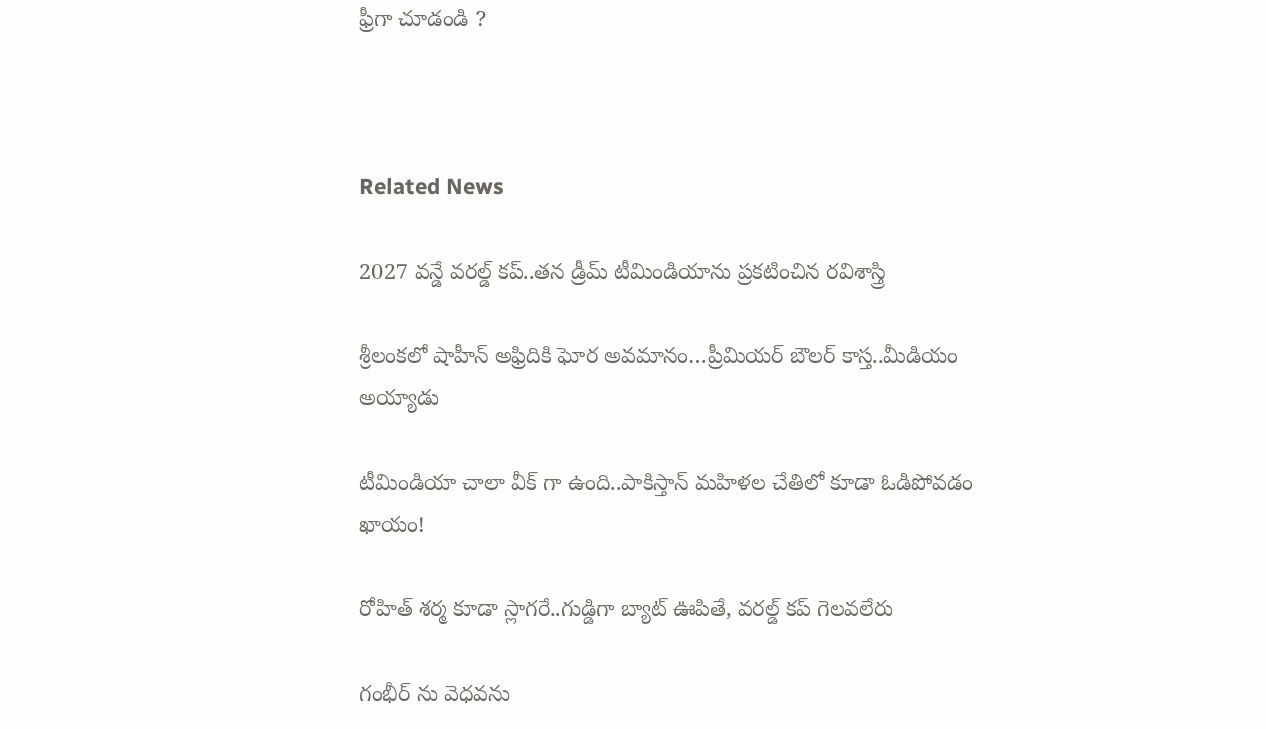ఫ్రీగా చూడండి ?



Related News

2027 వ‌న్డే వ‌ర‌ల్డ్ క‌ప్..త‌న డ్రీమ్ టీమిండియాను ప్ర‌క‌టించిన ర‌విశాస్త్రి

శ్రీలంక‌లో షాహీన్ అఫ్రిదికి ఘోర అవ‌మానం…ప్రీమియ‌ర్ బౌల‌ర్ కాస్త..మీడియం అయ్యాడు

టీమిండియా చాలా వీక్ గా ఉంది..పాకిస్తాన్ మ‌హిళ‌ల చేతిలో కూడా ఓడిపోవ‌డం ఖాయం!

రోహిత్ శ‌ర్మ‌ కూడా స్లాగ‌రే..గుడ్డిగా బ్యాట్ ఊపితే, వ‌ర‌ల్డ్ క‌ప్ గెల‌వ‌లేరు

గంభీర్ ను వెధ‌వ‌ను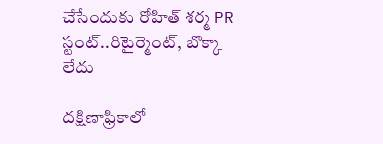చేసేందుకు రోహిత్ శ‌ర్మ PR స్టంట్..రిటైర్మెంట్, బొక్కా లేదు

దక్షిణాఫ్రికాలో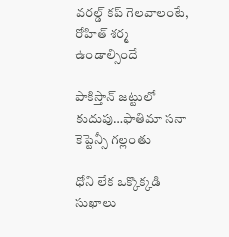వ‌ర‌ల్డ్ క‌ప్ గెల‌వాలంటే, రోహిత్ శ‌ర్మ ఉండాల్సిందే

పాకిస్తాన్ జ‌ట్టులో కుదుపు…ఫాతిమా స‌నా కెప్టెన్సీ గ‌ల్లంతు

ధోని లేక ఒక్కొక్క‌డి సుఖాలు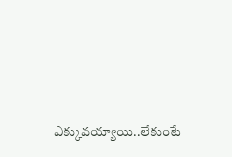ఎక్కువ‌య్యాయి..లేకుంటే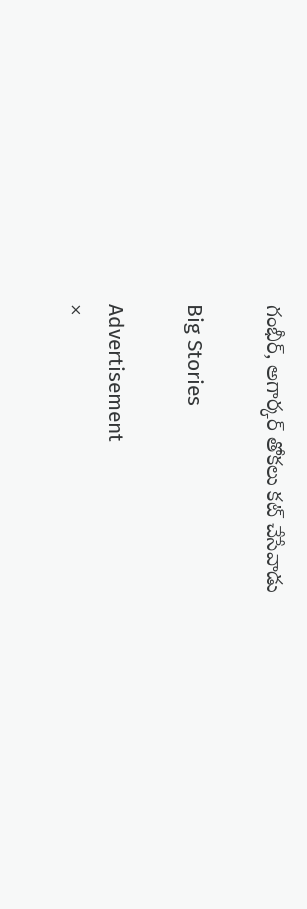గంభీర్‌, అగార్క‌ర్ తోక‌లు క‌ట్ చేసేవాడు

Big Stories

Advertisement
×